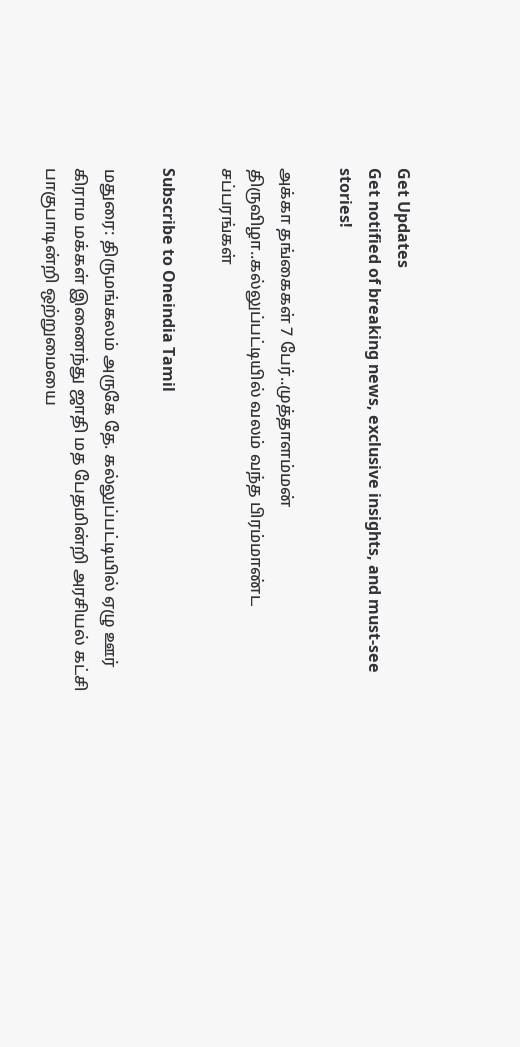Get Updates
Get notified of breaking news, exclusive insights, and must-see stories!

அக்கா தங்கைகள் 7 பேர்..முத்தாளம்மன் திருவிழா..கல்லுப்பட்டியில் வலம் வந்த பிரம்மாண்ட சப்பரங்கள்

Subscribe to Oneindia Tamil

மதுரை: திருமங்கலம் அருகே தே. கல்லுப்பட்டியில் ஏழு ஊர் கிராம மக்கள் இணைந்து ஜாதி மத பேதமின்றி அரசியல் கட்சி பாகுபாடின்றி ஒற்றுமையை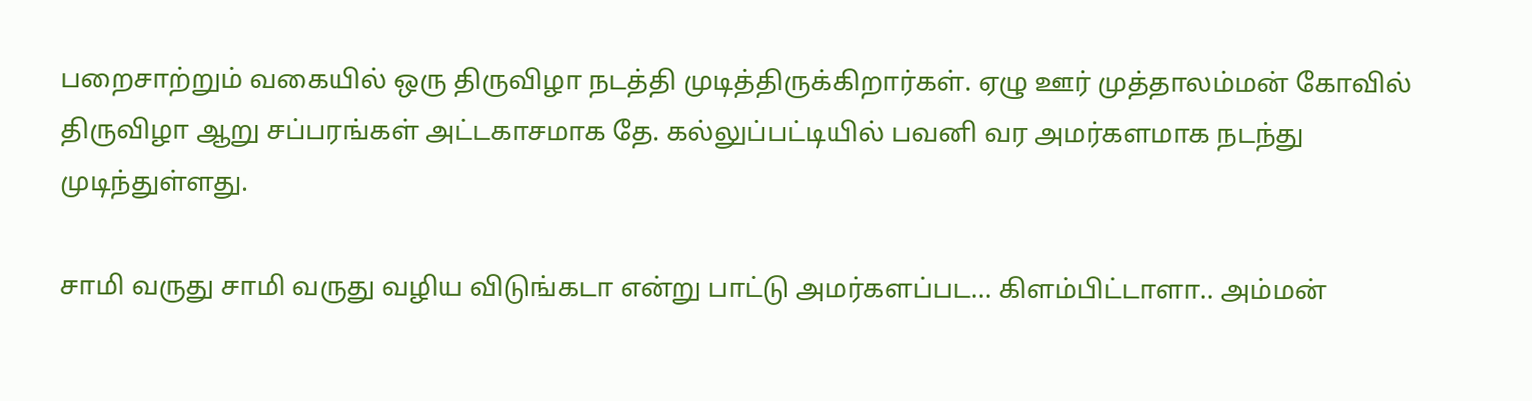பறைசாற்றும் வகையில் ஒரு திருவிழா நடத்தி முடித்திருக்கிறார்கள். ஏழு ஊர் முத்தாலம்மன் கோவில் திருவிழா ஆறு சப்பரங்கள் அட்டகாசமாக தே. கல்லுப்பட்டியில் பவனி வர அமர்களமாக நடந்து முடிந்துள்ளது.

சாமி வருது சாமி வருது வழிய விடுங்கடா என்று பாட்டு அமர்களப்பட... கிளம்பிட்டாளா.. அம்மன்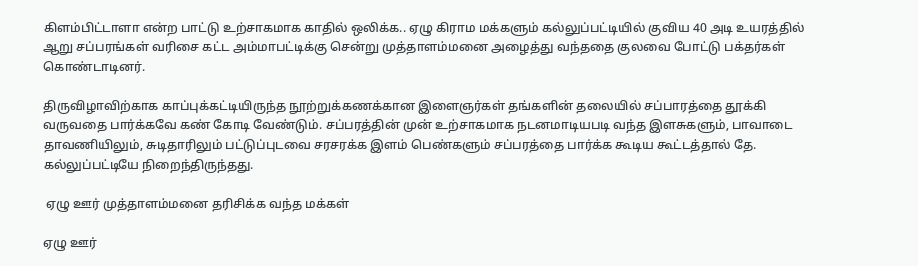கிளம்பிட்டாளா என்ற பாட்டு உற்சாகமாக காதில் ஒலிக்க.. ஏழு கிராம மக்களும் கல்லுப்பட்டியில் குவிய 40 அடி உயரத்தில் ஆறு சப்பரங்கள் வரிசை கட்ட அம்மாபட்டிக்கு சென்று முத்தாளம்மனை அழைத்து வந்ததை குலவை போட்டு பக்தர்கள் கொண்டாடினர்.

திருவிழாவிற்காக காப்புக்கட்டியிருந்த நூற்றுக்கணக்கான இளைஞர்கள் தங்களின் தலையில் சப்பாரத்தை தூக்கி வருவதை பார்க்கவே கண் கோடி வேண்டும். சப்பரத்தின் முன் உற்சாகமாக நடனமாடியபடி வந்த இளசுகளும், பாவாடை தாவணியிலும், சுடிதாரிலும் பட்டுப்புடவை சரசரக்க இளம் பெண்களும் சப்பரத்தை பார்க்க கூடிய கூட்டத்தால் தே. கல்லுப்பட்டியே நிறைந்திருந்தது.

 ஏழு ஊர் முத்தாளம்மனை தரிசிக்க வந்த மக்கள்

ஏழு ஊர்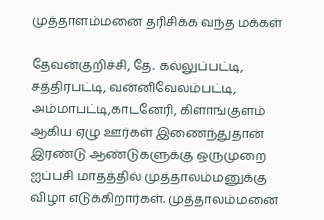முத்தாளம்மனை தரிசிக்க வந்த மக்கள்

தேவன்குறிச்சி, தே. கல்லுப்பட்டி, சத்திரபட்டி, வன்னிவேலம்பட்டி, அம்மாபட்டி,காடனேரி, கிளாங்குளம் ஆகிய ஏழு ஊர்கள் இணைந்துதான் இரண்டு ஆண்டுகளுக்கு ஒருமுறை ஐப்பசி மாதத்தில் முத்தாலம்மனுக்கு விழா எடுக்கிறார்கள். முத்தாலம்மனை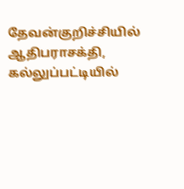தேவன்குறிச்சியில் ஆதிபராசக்தி, கல்லுப்பட்டியில்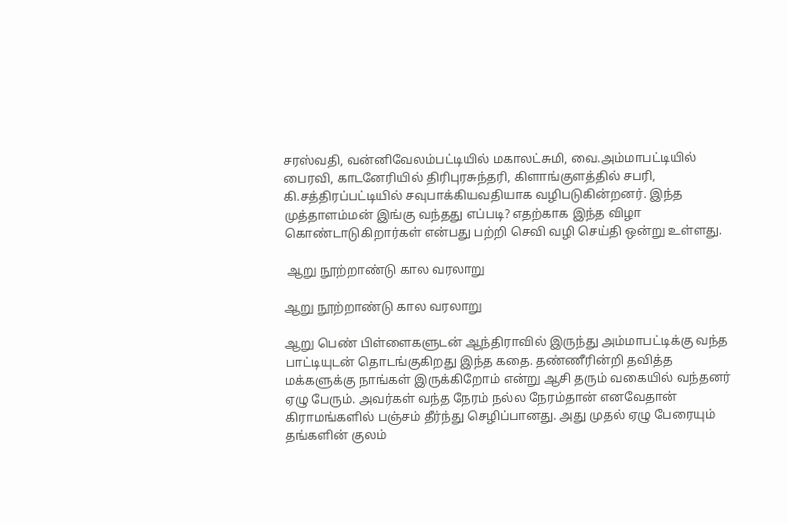சரஸ்வதி, வன்னிவேலம்பட்டியில் மகாலட்சுமி, வை.அம்மாபட்டியில் பைரவி, காடனேரியில் திரிபுரசுந்தரி, கிளாங்குளத்தில் சபரி, கி.சத்திரப்பட்டியில் சவுபாக்கியவதியாக வழிபடுகின்றனர். இந்த முத்தாளம்மன் இங்கு வந்தது எப்படி? எதற்காக இந்த விழா கொண்டாடுகிறார்கள் என்பது பற்றி செவி வழி செய்தி ஒன்று உள்ளது.

 ஆறு நூற்றாண்டு கால வரலாறு

ஆறு நூற்றாண்டு கால வரலாறு

ஆறு பெண் பிள்ளைகளுடன் ஆந்திராவில் இருந்து அம்மாபட்டிக்கு வந்த பாட்டியுடன் தொடங்குகிறது இந்த கதை. தண்ணீரின்றி தவித்த மக்களுக்கு நாங்கள் இருக்கிறோம் என்று ஆசி தரும் வகையில் வந்தனர் ஏழு பேரும். அவர்கள் வந்த நேரம் நல்ல நேரம்தான் எனவேதான் கிராமங்களில் பஞ்சம் தீர்ந்து செழிப்பானது. அது முதல் ஏழு பேரையும் தங்களின் குலம்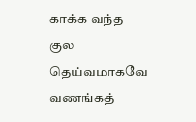காக்க வந்த குல தெய்வமாகவே வணங்கத்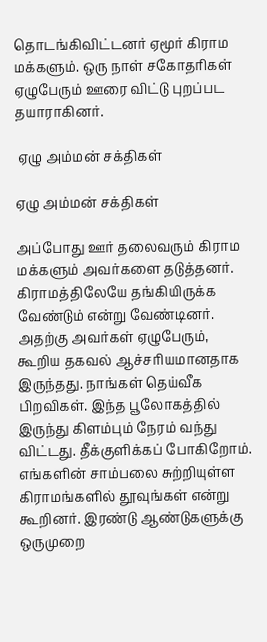தொடங்கிவிட்டனர் ஏமூர் கிராம மக்களும். ஒரு நாள் சகோதரிகள் ஏழுபேரும் ஊரை விட்டு புறப்பட தயாராகினர்.

 ஏழு அம்மன் சக்திகள்

ஏழு அம்மன் சக்திகள்

அப்போது ஊர் தலைவரும் கிராம மக்களும் அவர்களை தடுத்தனர். கிராமத்திலேயே தங்கியிருக்க வேண்டும் என்று வேண்டினர். அதற்கு அவர்கள் ஏழுபேரும், கூறிய தகவல் ஆச்சரியமானதாக இருந்தது. நாங்கள் தெய்வீக பிறவிகள். இந்த பூலோகத்தில் இருந்து கிளம்பும் நேரம் வந்து விட்டது. தீக்குளிக்கப் போகிறோம். எங்களின் சாம்பலை சுற்றியுள்ள கிராமங்களில் தூவுங்கள் என்று கூறினர். இரண்டு ஆண்டுகளுக்கு ஒருமுறை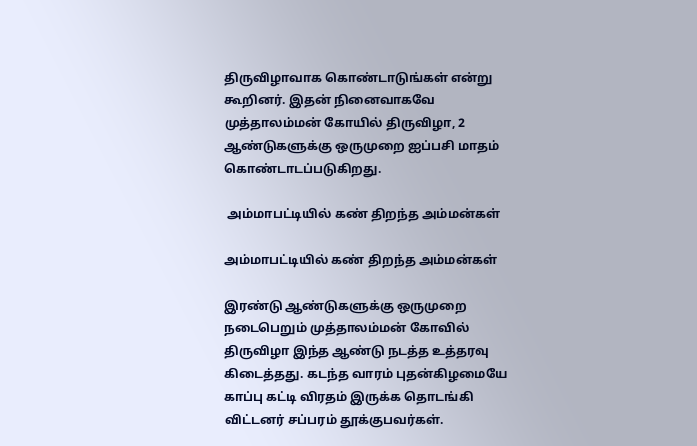திருவிழாவாக கொண்டாடுங்கள் என்று கூறினர். இதன் நினைவாகவே முத்தாலம்மன் கோயில் திருவிழா, 2 ஆண்டுகளுக்கு ஒருமுறை ஐப்பசி மாதம் கொண்டாடப்படுகிறது.

 அம்மாபட்டியில் கண் திறந்த அம்மன்கள்

அம்மாபட்டியில் கண் திறந்த அம்மன்கள்

இரண்டு ஆண்டுகளுக்கு ஒருமுறை நடைபெறும் முத்தாலம்மன் கோவில் திருவிழா இந்த ஆண்டு நடத்த உத்தரவு கிடைத்தது. கடந்த வாரம் புதன்கிழமையே காப்பு கட்டி விரதம் இருக்க தொடங்கி விட்டனர் சப்பரம் தூக்குபவர்கள்.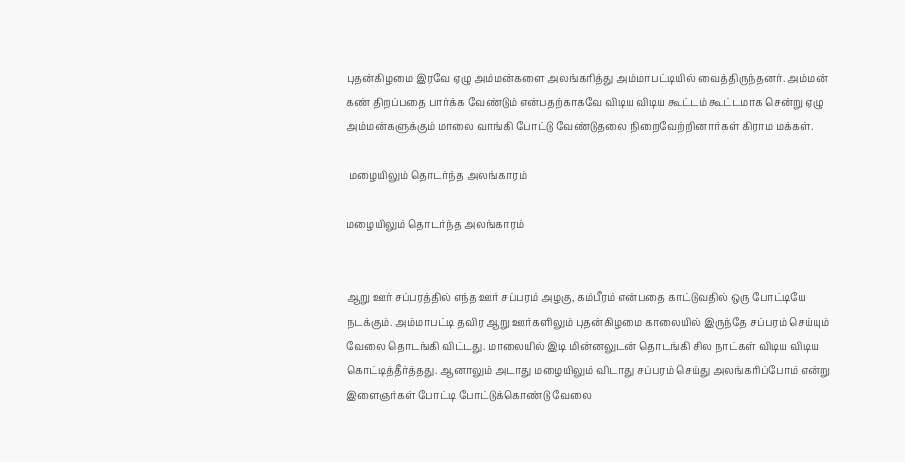புதன்கிழமை இரவே ஏழு அம்மன்களை அலங்கரித்து அம்மாபட்டியில் வைத்திருந்தனர். அம்மன் கண் திறப்பதை பார்க்க வேண்டும் என்பதற்காகவே விடிய விடிய கூட்டம் கூட்டமாக சென்று ஏழு அம்மன்களுக்கும் மாலை வாங்கி போட்டு வேண்டுதலை நிறைவேற்றினார்கள் கிராம மக்கள்.

 மழையிலும் தொடர்ந்த அலங்காரம்

மழையிலும் தொடர்ந்த அலங்காரம்


ஆறு ஊர் சப்பரத்தில் எந்த ஊர் சப்பரம் அழகு, கம்பீரம் என்பதை காட்டுவதில் ஒரு போட்டியே நடக்கும். அம்மாபட்டி தவிர ஆறு ஊர்களிலும் புதன்கிழமை காலையில் இருந்தே சப்பரம் செய்யும் வேலை தொடங்கி விட்டது. மாலையில் இடி மின்னலுடன் தொடங்கி சில நாட்கள் விடிய விடிய கொட்டித்தீர்த்தது. ஆனாலும் அடாது மழையிலும் விடாது சப்பரம் செய்து அலங்கரிப்போம் என்று இளைஞர்கள் போட்டி போட்டுக்கொண்டு வேலை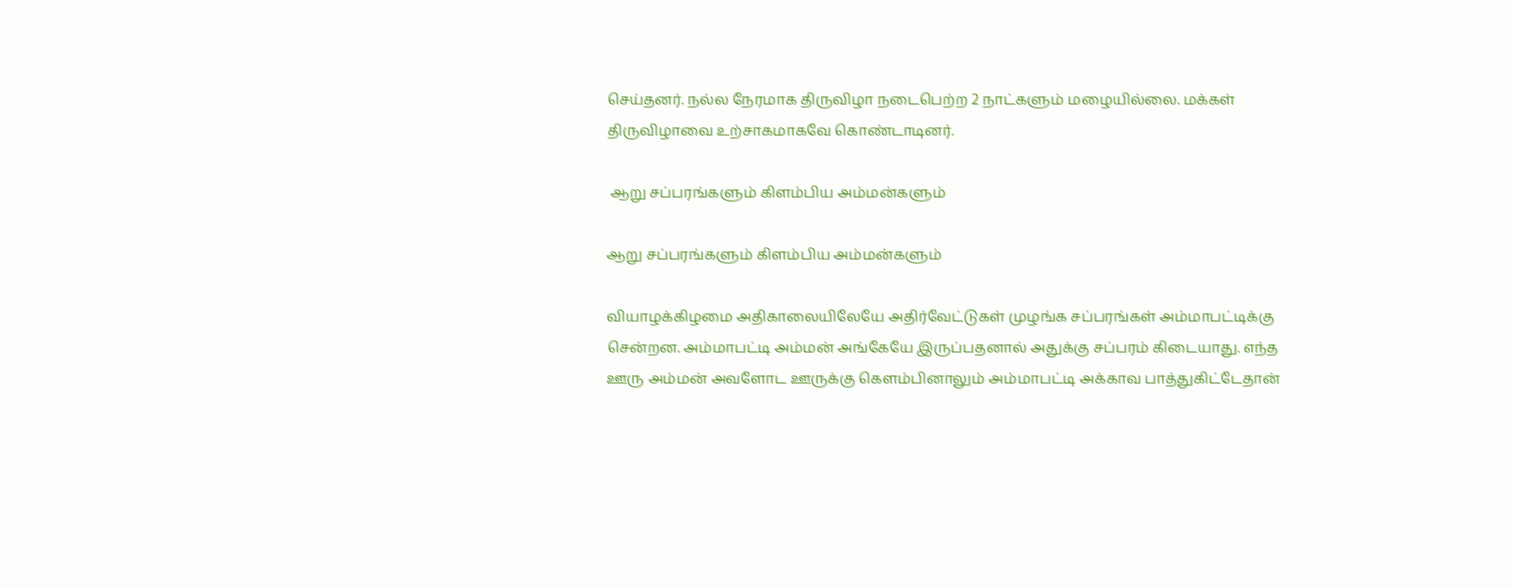செய்தனர். நல்ல நேரமாக திருவிழா நடைபெற்ற 2 நாட்களும் மழையில்லை. மக்கள் திருவிழாவை உற்சாகமாகவே கொண்டாடினர்.

 ஆறு சப்பரங்களும் கிளம்பிய அம்மன்களும்

ஆறு சப்பரங்களும் கிளம்பிய அம்மன்களும்

வியாழக்கிழமை அதிகாலையிலேயே அதிர்வேட்டுகள் முழங்க சப்பரங்கள் அம்மாபட்டிக்கு சென்றன. அம்மாபட்டி அம்மன் அங்கேயே இருப்பதனால் அதுக்கு சப்பரம் கிடையாது. எந்த ஊரு அம்மன் அவளோட ஊருக்கு கெளம்பினாலும் அம்மாபட்டி அக்காவ பாத்துகிட்டேதான்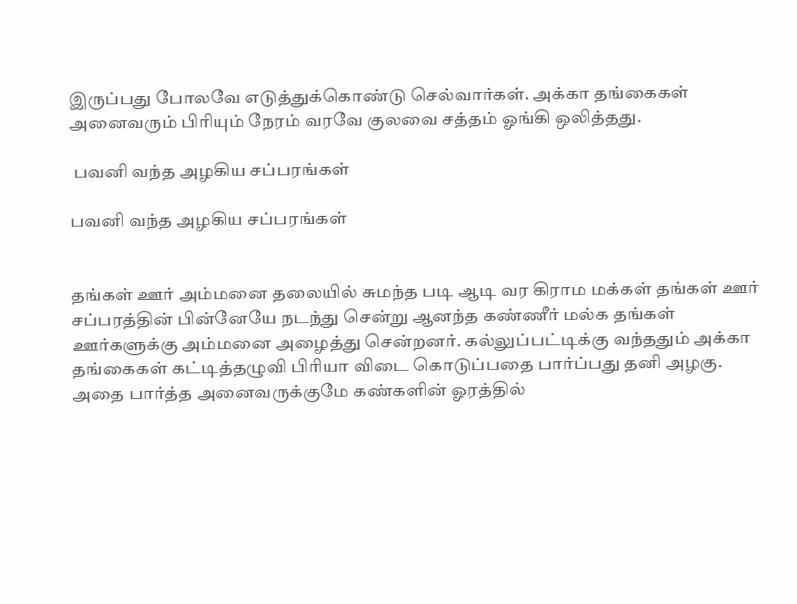இருப்பது போலவே எடுத்துக்கொண்டு செல்வார்கள். அக்கா தங்கைகள் அனைவரும் பிரியும் நேரம் வரவே குலவை சத்தம் ஓங்கி ஒலித்தது.

 பவனி வந்த அழகிய சப்பரங்கள்

பவனி வந்த அழகிய சப்பரங்கள்


தங்கள் ஊர் அம்மனை தலையில் சுமந்த படி ஆடி வர கிராம மக்கள் தங்கள் ஊர் சப்பரத்தின் பின்னேயே நடந்து சென்று ஆனந்த கண்ணீர் மல்க தங்கள் ஊர்களுக்கு அம்மனை அழைத்து சென்றனர். கல்லுப்பட்டிக்கு வந்ததும் அக்கா தங்கைகள் கட்டித்தழுவி பிரியா விடை கொடுப்பதை பார்ப்பது தனி அழகு. அதை பார்த்த அனைவருக்குமே கண்களின் ஓரத்தில்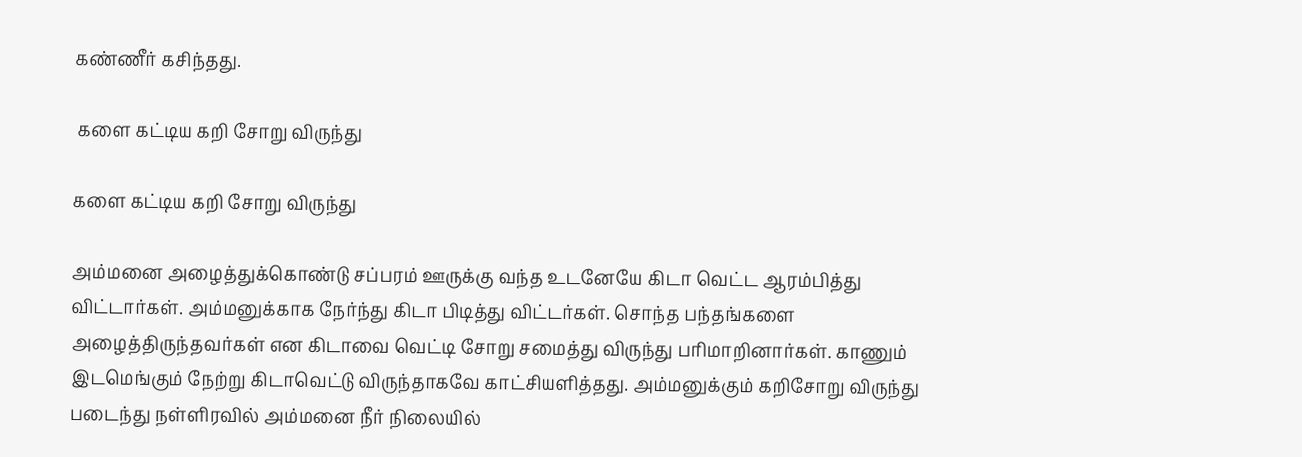கண்ணீர் கசிந்தது.

 களை கட்டிய கறி சோறு விருந்து

களை கட்டிய கறி சோறு விருந்து

அம்மனை அழைத்துக்கொண்டு சப்பரம் ஊருக்கு வந்த உடனேயே கிடா வெட்ட ஆரம்பித்து விட்டார்கள். அம்மனுக்காக நேர்ந்து கிடா பிடித்து விட்டர்கள். சொந்த பந்தங்களை அழைத்திருந்தவர்கள் என கிடாவை வெட்டி சோறு சமைத்து விருந்து பரிமாறினார்கள். காணும் இடமெங்கும் நேற்று கிடாவெட்டு விருந்தாகவே காட்சியளித்தது. அம்மனுக்கும் கறிசோறு விருந்து படைந்து நள்ளிரவில் அம்மனை நீர் நிலையில்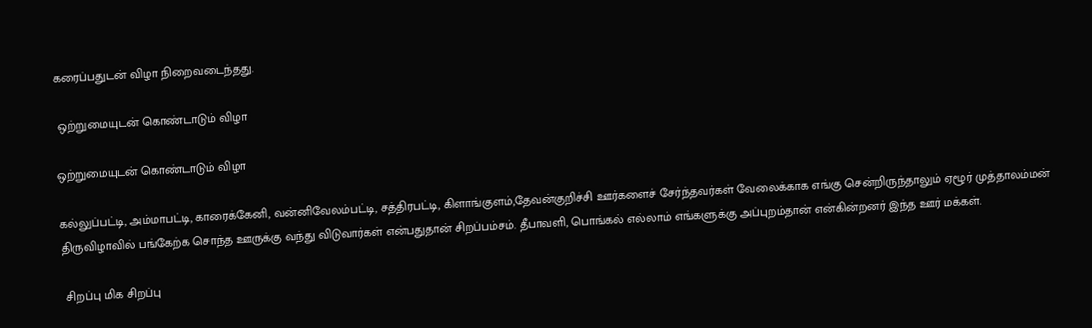கரைப்பதுடன் விழா நிறைவடைந்தது.

 ஒற்றுமையுடன் கொண்டாடும் விழா

ஒற்றுமையுடன் கொண்டாடும் விழா

கல்லுப்பட்டி, அம்மாபட்டி, காரைக்கேனி, வன்னிவேலம்பட்டி, சத்திரபட்டி, கிளாங்குளம்,தேவன்குறிச்சி ஊர்களைச் சேர்ந்தவர்கள் வேலைக்காக எங்கு சென்றிருந்தாலும் ஏழூர் முத்தாலம்மன் திருவிழாவில் பங்கேற்க சொந்த ஊருக்கு வந்து விடுவார்கள் என்பதுதான் சிறப்பம்சம். தீபாவளி, பொங்கல் எல்லாம் எங்களுக்கு அப்புறம்தான் என்கின்றனர் இந்த ஊர் மக்கள்.

 சிறப்பு மிக சிறப்பு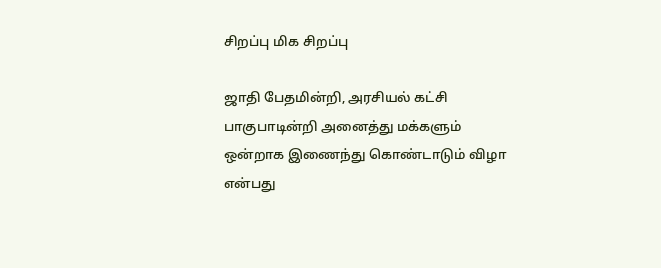சிறப்பு மிக சிறப்பு

ஜாதி பேதமின்றி, அரசியல் கட்சி பாகுபாடின்றி அனைத்து மக்களும் ஒன்றாக இணைந்து கொண்டாடும் விழா என்பது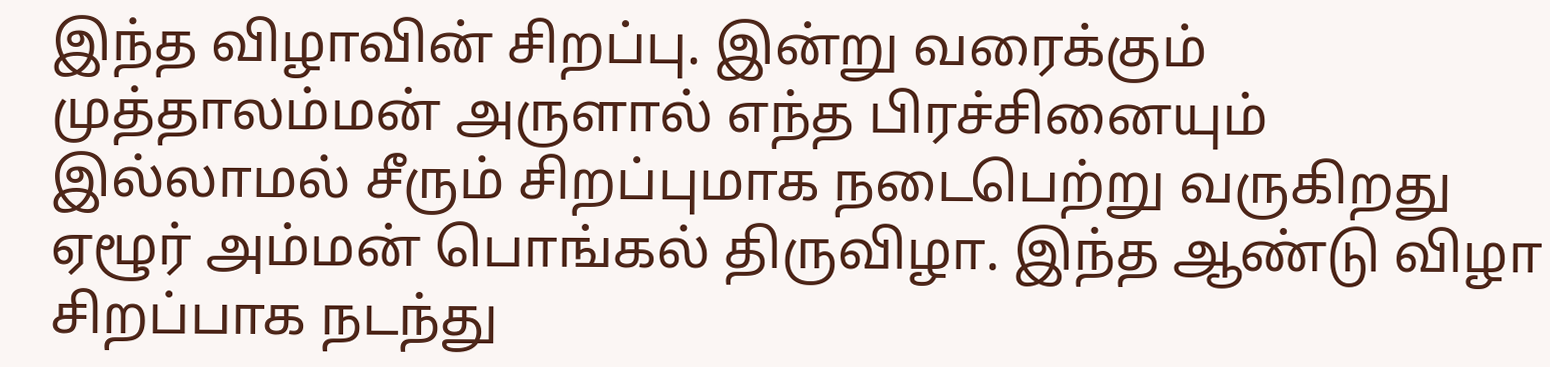இந்த விழாவின் சிறப்பு. இன்று வரைக்கும் முத்தாலம்மன் அருளால் எந்த பிரச்சினையும் இல்லாமல் சீரும் சிறப்புமாக நடைபெற்று வருகிறது ஏழூர் அம்மன் பொங்கல் திருவிழா. இந்த ஆண்டு விழா சிறப்பாக நடந்து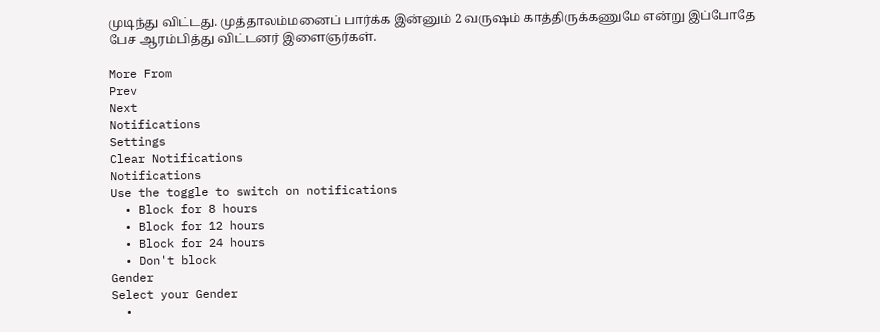முடிந்து விட்டது. முத்தாலம்மனைப் பார்க்க இன்னும் 2 வருஷம் காத்திருக்கணுமே என்று இப்போதே பேச ஆரம்பித்து விட்டனர் இளைஞர்கள்.

More From
Prev
Next
Notifications
Settings
Clear Notifications
Notifications
Use the toggle to switch on notifications
  • Block for 8 hours
  • Block for 12 hours
  • Block for 24 hours
  • Don't block
Gender
Select your Gender
  •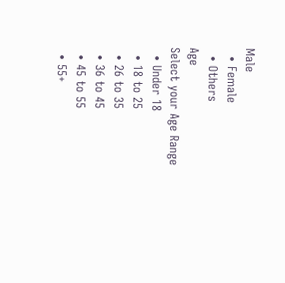Male
  • Female
  • Others
Age
Select your Age Range
  • Under 18
  • 18 to 25
  • 26 to 35
  • 36 to 45
  • 45 to 55
  • 55+